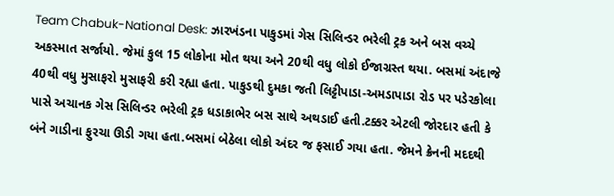Team Chabuk-National Desk: ઝારખંડના પાકુડમાં ગેસ સિલિન્ડર ભરેલી ટ્રક અને બસ વચ્ચે અકસ્માત સર્જાયો. જેમાં કુલ 15 લોકોના મોત થયા અને 20થી વધુ લોકો ઈજાગ્રસ્ત થયા. બસમાં અંદાજે 40થી વધુ મુસાફરો મુસાફરી કરી રહ્યા હતા. પાકુડથી દુમકા જતી લિટ્ટીપાડા-અમડાપાડા રોડ પર પડેરકોલા પાસે અચાનક ગેસ સિલિન્ડર ભરેલી ટ્રક ધડાકાભેર બસ સાથે અથડાઈ હતી.ટક્કર એટલી જોરદાર હતી કે બંને ગાડીના ફુરચા ઊડી ગયા હતા.બસમાં બેઠેલા લોકો અંદર જ ફસાઈ ગયા હતા. જેમને ક્રેનની મદદથી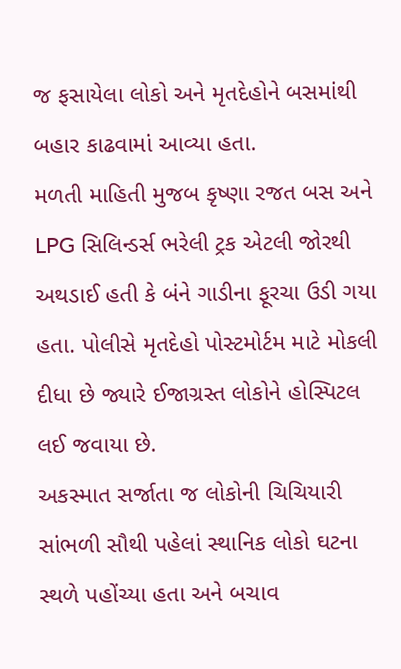જ ફસાયેલા લોકો અને મૃતદેહોને બસમાંથી બહાર કાઢવામાં આવ્યા હતા.
મળતી માહિતી મુજબ કૃષ્ણા રજત બસ અને LPG સિલિન્ડર્સ ભરેલી ટ્રક એટલી જોરથી અથડાઈ હતી કે બંને ગાડીના ફૂરચા ઉડી ગયા હતા. પોલીસે મૃતદેહો પોસ્ટમોર્ટમ માટે મોકલી દીધા છે જ્યારે ઈજાગ્રસ્ત લોકોને હોસ્પિટલ લઈ જવાયા છે.
અકસ્માત સર્જાતા જ લોકોની ચિચિયારી સાંભળી સૌથી પહેલાં સ્થાનિક લોકો ઘટના સ્થળે પહોંચ્યા હતા અને બચાવ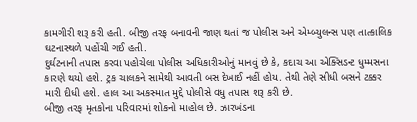કામગીરી શરૂ કરી હતી. બીજી તરફ બનાવની જાણ થતાં જ પોલીસ અને એમ્બ્યુલન્સ પણ તાત્કાલિક ઘટનાસ્થળે પહોંચી ગઈ હતી.
દુર્ઘટનાની તપાસ કરવા પહોચેલા પોલીસ અધિકારીઓનું માનવું છે કે, કદાચ આ એક્સિડન્ટ ધુમ્મસના કારણે થયો હશે. ટ્રક ચાલકને સામેથી આવતી બસ દેખાઈ નહીં હોય. તેથી તેણે સીધી બસને ટક્કર મારી દીધી હશે. હાલ આ અકસ્માત મુદ્દે પોલીસે વધુ તપાસ શરૂ કરી છે.
બીજી તરફ મૃતકોના પરિવારમાં શોકનો માહોલ છે. ઝારખંડના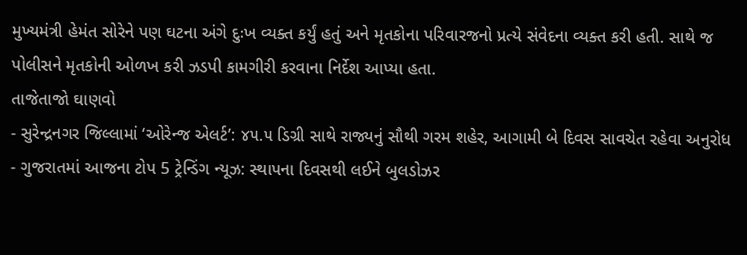મુખ્યમંત્રી હેમંત સોરેને પણ ઘટના અંગે દુઃખ વ્યક્ત કર્યું હતું અને મૃતકોના પરિવારજનો પ્રત્યે સંવેદના વ્યક્ત કરી હતી. સાથે જ પોલીસને મૃતકોની ઓળખ કરી ઝડપી કામગીરી કરવાના નિર્દેશ આપ્યા હતા.
તાજેતાજો ઘાણવો
- સુરેન્દ્રનગર જિલ્લામાં ‘ઓરેન્જ એલર્ટ’: ૪૫.૫ ડિગ્રી સાથે રાજ્યનું સૌથી ગરમ શહેર, આગામી બે દિવસ સાવચેત રહેવા અનુરોધ
- ગુજરાતમાં આજના ટોપ 5 ટ્રેન્ડિંગ ન્યૂઝ: સ્થાપના દિવસથી લઈને બુલડોઝર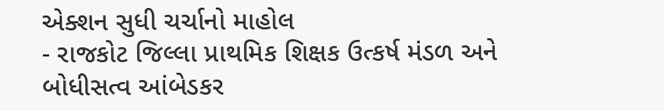એક્શન સુધી ચર્ચાનો માહોલ
- રાજકોટ જિલ્લા પ્રાથમિક શિક્ષક ઉત્કર્ષ મંડળ અને બોધીસત્વ આંબેડકર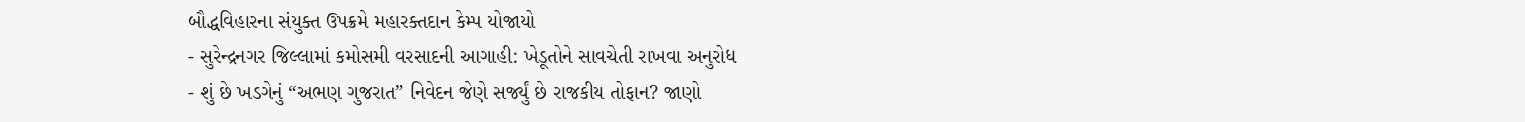બૌદ્ધવિહારના સંયુક્ત ઉપક્રમે મહારક્તદાન કેમ્પ યોજાયો
- સુરેન્દ્રનગર જિલ્લામાં કમોસમી વરસાદની આગાહી: ખેડૂતોને સાવચેતી રાખવા અનુરોધ
- શું છે ખડગેનું “અભણ ગુજરાત” નિવેદન જેણે સર્જ્યું છે રાજકીય તોફાન? જાણો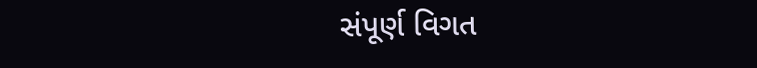સંપૂર્ણ વિગત